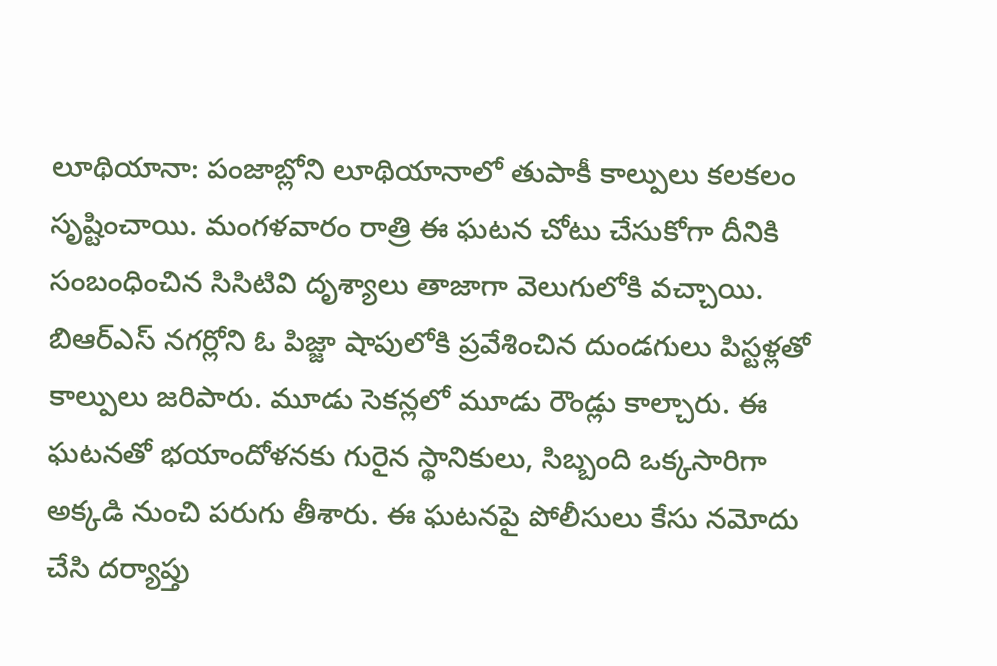లూథియానా: పంజాబ్లోని లూథియానాలో తుపాకీ కాల్పులు కలకలం సృష్టించాయి. మంగళవారం రాత్రి ఈ ఘటన చోటు చేసుకోగా దీనికి సంబంధించిన సిసిటివి దృశ్యాలు తాజాగా వెలుగులోకి వచ్చాయి. బిఆర్ఎస్ నగర్లోని ఓ పిజ్జా షాపులోకి ప్రవేశించిన దుండగులు పిస్టళ్లతో కాల్పులు జరిపారు. మూడు సెకన్లలో మూడు రౌండ్లు కాల్చారు. ఈ ఘటనతో భయాందోళనకు గురైన స్థానికులు, సిబ్బంది ఒక్కసారిగా అక్కడి నుంచి పరుగు తీశారు. ఈ ఘటనపై పోలీసులు కేసు నమోదు చేసి దర్యాప్తు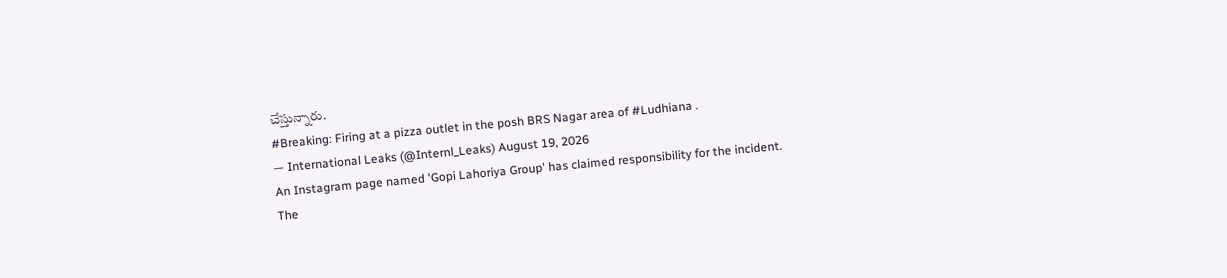చేస్తున్నారు.
#Breaking: Firing at a pizza outlet in the posh BRS Nagar area of #Ludhiana .
— International Leaks (@Internl_Leaks) August 19, 2026
An Instagram page named 'Gopi Lahoriya Group' has claimed responsibility for the incident.
The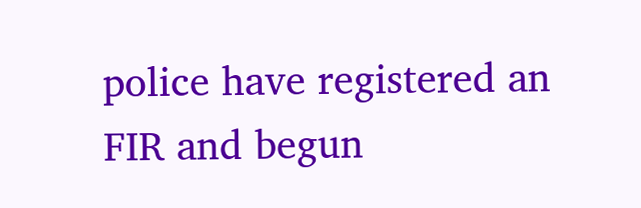police have registered an FIR and begun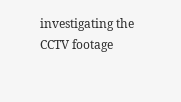investigating the CCTV footage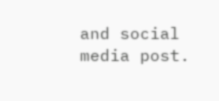and social media post.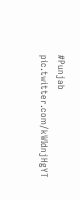#Punjab pic.twitter.com/kWIdnjHgYT